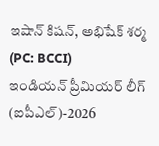ఇషాన్ కిషన్, అభిషేక్ శర్మ (PC: BCCI)
ఇండియన్ ప్రీమియర్ లీగ్ (ఐపీఎల్)-2026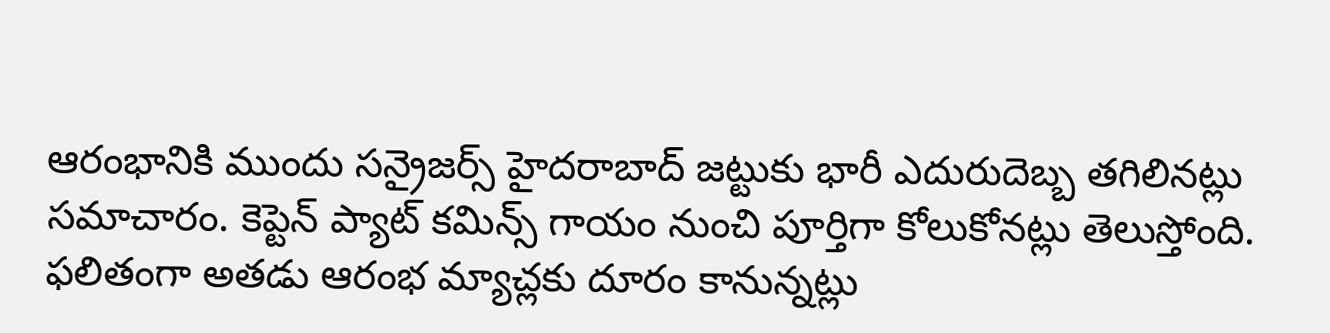ఆరంభానికి ముందు సన్రైజర్స్ హైదరాబాద్ జట్టుకు భారీ ఎదురుదెబ్బ తగిలినట్లు సమాచారం. కెప్టెన్ ప్యాట్ కమిన్స్ గాయం నుంచి పూర్తిగా కోలుకోనట్లు తెలుస్తోంది. ఫలితంగా అతడు ఆరంభ మ్యాచ్లకు దూరం కానున్నట్లు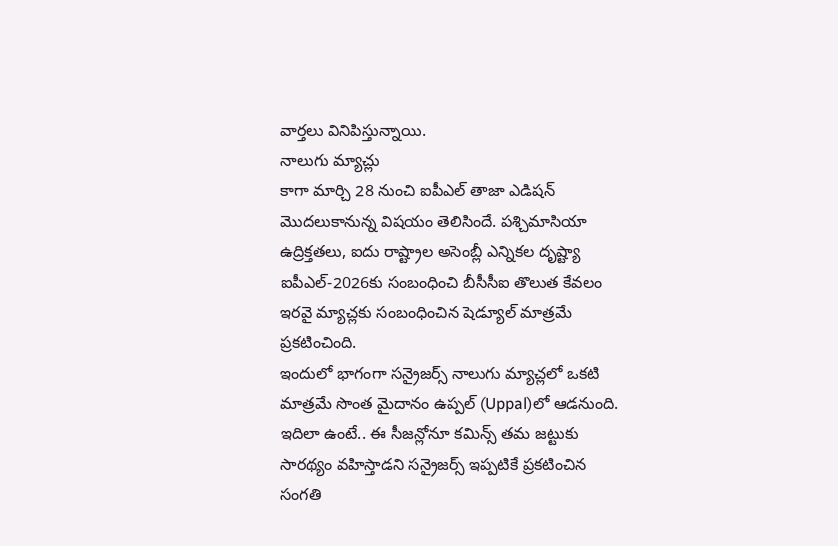వార్తలు వినిపిస్తున్నాయి.
నాలుగు మ్యాచ్లు
కాగా మార్చి 28 నుంచి ఐపీఎల్ తాజా ఎడిషన్ మొదలుకానున్న విషయం తెలిసిందే. పశ్చిమాసియా ఉద్రిక్తతలు, ఐదు రాష్ట్రాల అసెంబ్లీ ఎన్నికల దృష్ట్యా ఐపీఎల్-2026కు సంబంధించి బీసీసీఐ తొలుత కేవలం ఇరవై మ్యాచ్లకు సంబంధించిన షెడ్యూల్ మాత్రమే ప్రకటించింది.
ఇందులో భాగంగా సన్రైజర్స్ నాలుగు మ్యాచ్లలో ఒకటి మాత్రమే సొంత మైదానం ఉప్పల్ (Uppal)లో ఆడనుంది. ఇదిలా ఉంటే.. ఈ సీజన్లోనూ కమిన్స్ తమ జట్టుకు సారథ్యం వహిస్తాడని సన్రైజర్స్ ఇప్పటికే ప్రకటించిన సంగతి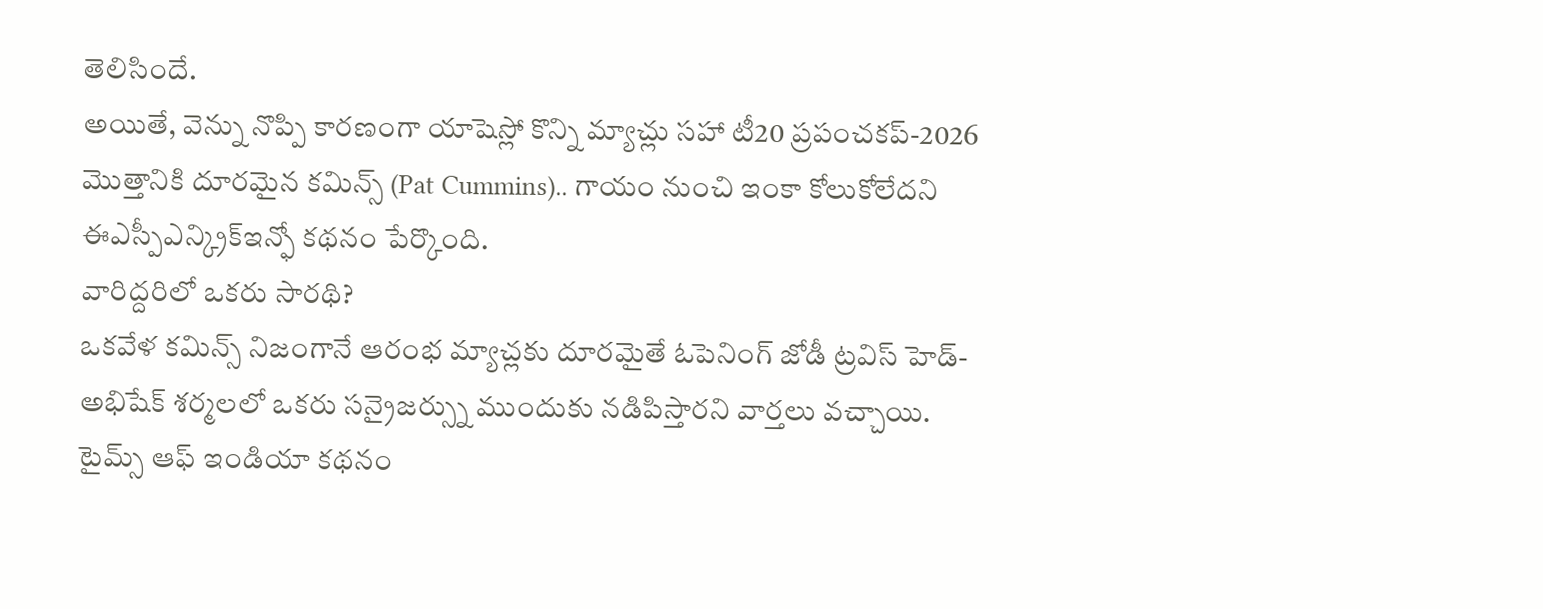తెలిసిందే.
అయితే, వెన్ను నొప్పి కారణంగా యాషెస్లో కొన్ని మ్యాచ్లు సహా టీ20 ప్రపంచకప్-2026 మొత్తానికి దూరమైన కమిన్స్ (Pat Cummins).. గాయం నుంచి ఇంకా కోలుకోలేదని ఈఎస్పీఎన్క్రిక్ఇన్ఫో కథనం పేర్కొంది.
వారిద్దరిలో ఒకరు సారథి?
ఒకవేళ కమిన్స్ నిజంగానే ఆరంభ మ్యాచ్లకు దూరమైతే ఓపెనింగ్ జోడీ ట్రవిస్ హెడ్- అభిషేక్ శర్మలలో ఒకరు సన్రైజర్స్ను ముందుకు నడిపిస్తారని వార్తలు వచ్చాయి. టైమ్స్ ఆఫ్ ఇండియా కథనం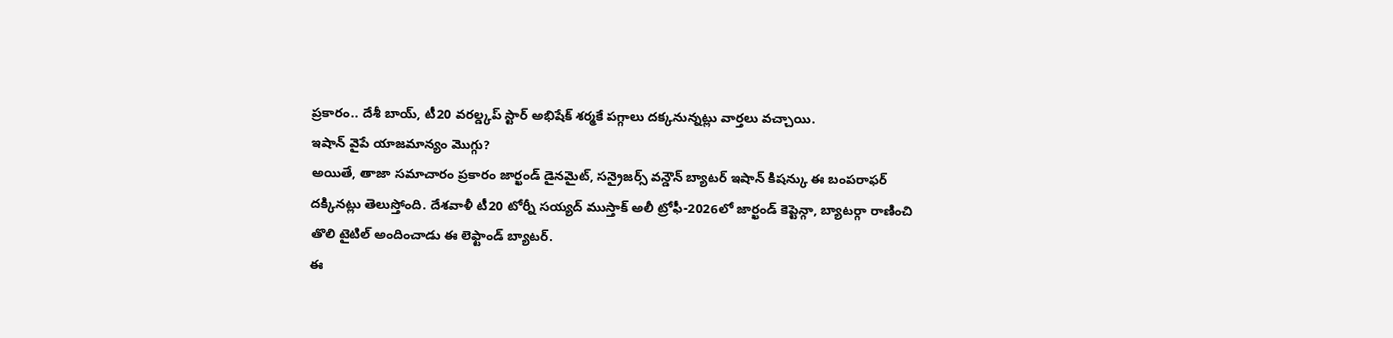ప్రకారం.. దేశీ బాయ్, టీ20 వరల్డ్కప్ స్టార్ అభిషేక్ శర్మకే పగ్గాలు దక్కనున్నట్లు వార్తలు వచ్చాయి.
ఇషాన్ వైపే యాజమాన్యం మొగ్గు?
అయితే, తాజా సమాచారం ప్రకారం జార్ఖండ్ డైనమైట్, సన్రైజర్స్ వన్డౌన్ బ్యాటర్ ఇషాన్ కిషన్కు ఈ బంపరాఫర్ దక్కినట్లు తెలుస్తోంది. దేశవాళీ టీ20 టోర్నీ సయ్యద్ ముస్తాక్ అలీ ట్రోఫీ-2026లో జార్ఖండ్ కెప్టెన్గా, బ్యాటర్గా రాణించి తొలి టైటిల్ అందించాడు ఈ లెఫ్టాండ్ బ్యాటర్.
ఈ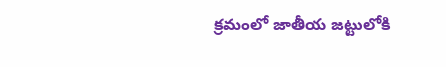క్రమంలో జాతీయ జట్టులోకి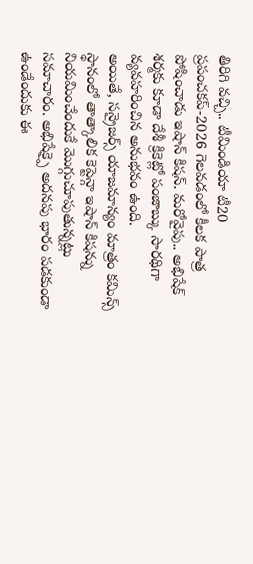తిరిగి వచ్చి.. టీమిండియా టీ20 ప్రపంచకప్-2026 గెలవడంలో కీలక పాత్ర పోషించాడు ఇషాన్ కిషన్. మరోవైపు.. అభిషేక్ శర్మకు కూడా దేశీ క్రికెట్లో పంజాబ్కు సారథిగా వ్యవహరించిన అనుభవం ఉంది.
అయితే, సన్రైజర్స్ యాజమాన్యం మాత్రం కమిన్స్ స్థానంలో తాత్కాలిక కెప్టెన్గా ఇషాన్ కిషన్ను నియమించేందుకే మొగ్గుచూపుతున్నట్లు సమాచారం. అభిషేక్పై అదనపు భారం పడకుండా ఉండేందుకు ఈ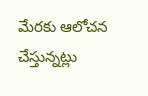మేరకు ఆలోచన చేస్తున్నట్లు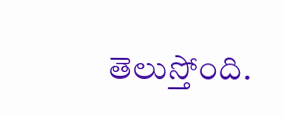తెలుస్తోంది.